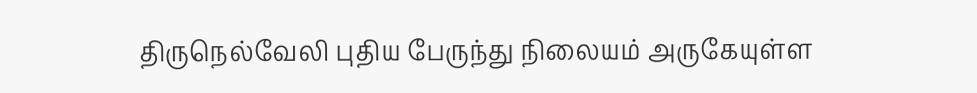திருநெல்வேலி புதிய பேருந்து நிலையம் அருகேயுள்ள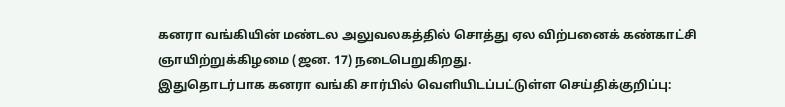கனரா வங்கியின் மண்டல அலுவலகத்தில் சொத்து ஏல விற்பனைக் கண்காட்சி ஞாயிற்றுக்கிழமை (ஜன. 17) நடைபெறுகிறது.
இதுதொடர்பாக கனரா வங்கி சார்பில் வெளியிடப்பட்டுள்ள செய்திக்குறிப்பு: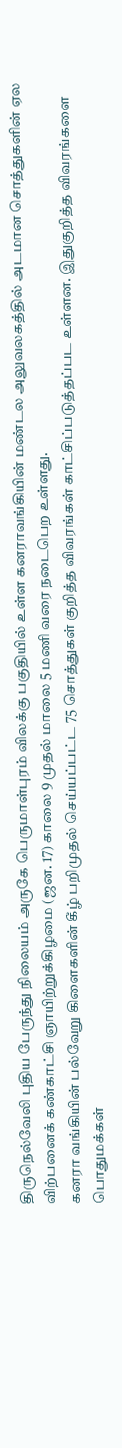திருநெல்வேலி புதிய பேருந்து நிலையம் அருகே பெருமாள்புரம் விலக்கு பகுதியில் உள்ள கனராவங்கியின் மண்டல அலுவலகத்தில் அடமான சொத்துகளின் ஏல விற்பனைக் கண்காட்சி ஞாயிற்றுக்கிழமை (ஜன. 17) காலை 9 முதல் மாலை 5 மணி வரை நடைபெற உள்ளது.
கனரா வங்கியின் பல்வேறு கிளைகளின் கீழ் பறிமுதல் செய்யப்பட்ட 75 சொத்துகள் குறித்த விவரங்கள் காட்சிப்படுத்தப்பட உள்ளன. இதுகுறித்த விவரங்களை பொதுமக்கள்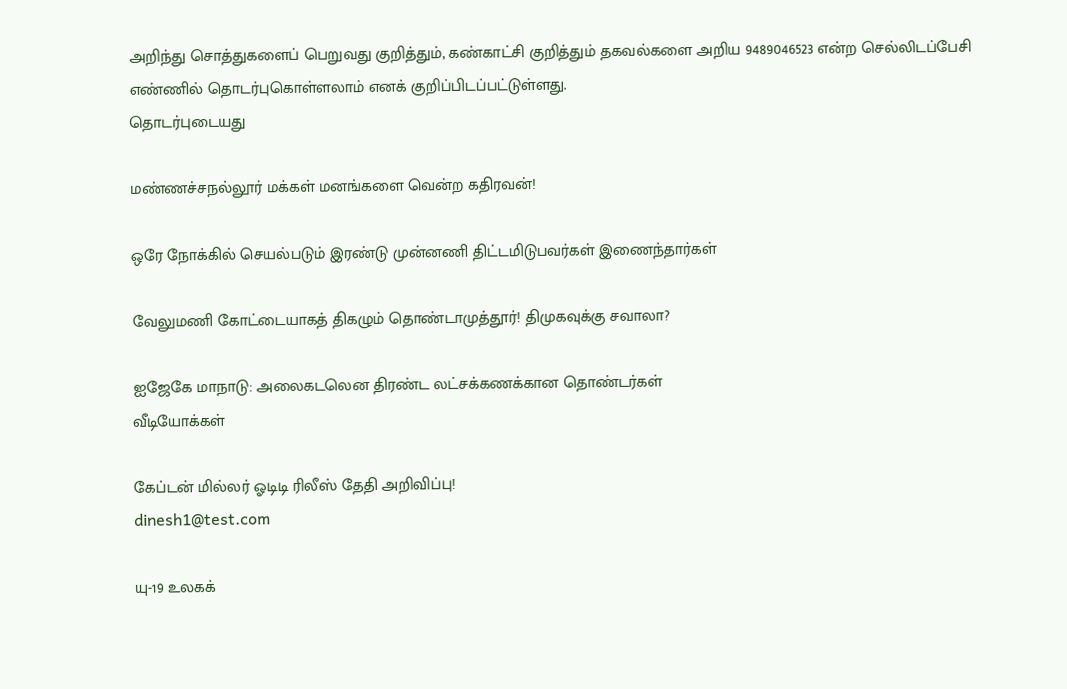அறிந்து சொத்துகளைப் பெறுவது குறித்தும், கண்காட்சி குறித்தும் தகவல்களை அறிய 9489046523 என்ற செல்லிடப்பேசி எண்ணில் தொடர்புகொள்ளலாம் எனக் குறிப்பிடப்பட்டுள்ளது.
தொடர்புடையது

மண்ணச்சநல்லூர் மக்கள் மனங்களை வென்ற கதிரவன்!

ஒரே நோக்கில் செயல்படும் இரண்டு முன்னணி திட்டமிடுபவர்கள் இணைந்தார்கள்

வேலுமணி கோட்டையாகத் திகழும் தொண்டாமுத்தூர்! திமுகவுக்கு சவாலா?

ஐஜேகே மாநாடு: அலைகடலென திரண்ட லட்சக்கணக்கான தொண்டர்கள்
வீடியோக்கள்

கேப்டன் மில்லர் ஓடிடி ரிலீஸ் தேதி அறிவிப்பு!
dinesh1@test.com

யு-19 உலகக்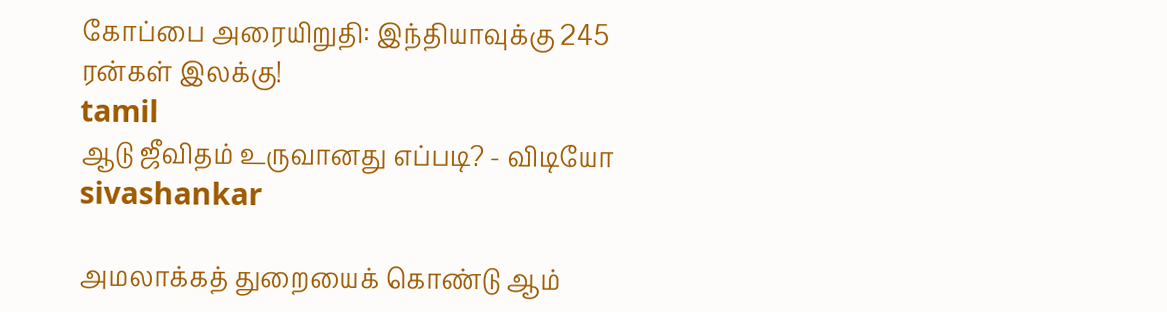கோப்பை அரையிறுதி: இந்தியாவுக்கு 245 ரன்கள் இலக்கு!
tamil
ஆடு ஜீவிதம் உருவானது எப்படி? - விடியோ
sivashankar

அமலாக்கத் துறையைக் கொண்டு ஆம்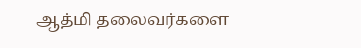ஆத்மி தலைவர்களை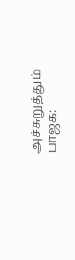அச்சுறுத்தும் பாஜக: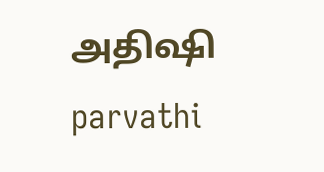அதிஷி
parvathi